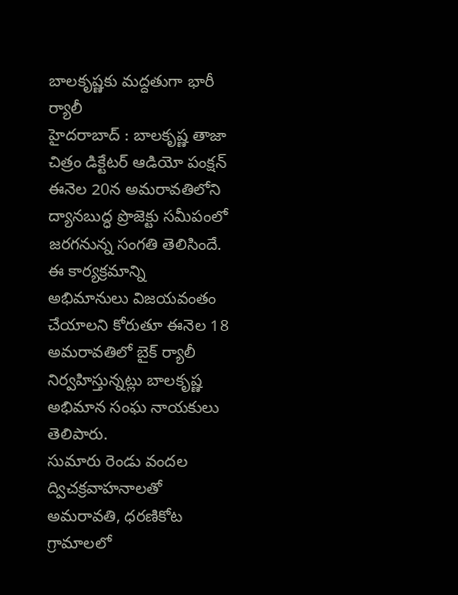బాలకృష్ణకు మద్దతుగా భారీ ర్యాలీ
హైదరాబాద్ : బాలకృష్ణ తాజా చిత్రం డిక్టేటర్ ఆడియో పంక్షన్ ఈనెల 20న అమరావతిలోని ద్యానబుద్ధ ప్రొజెక్టు సమీపంలో జరగనున్న సంగతి తెలిసిందే. ఈ కార్యక్రమాన్ని అభిమానులు విజయవంతం చేయాలని కోరుతూ ఈనెల 18 అమరావతిలో బైక్ ర్యాలీ నిర్వహిస్తున్నట్లు బాలకృష్ణ అభిమాన సంఘ నాయకులు తెలిపారు.
సుమారు రెండు వందల ద్విచక్రవాహనాలతో అమరావతి, ధరణికోట గ్రామాలలో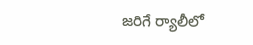జరిగే ర్యాలీలో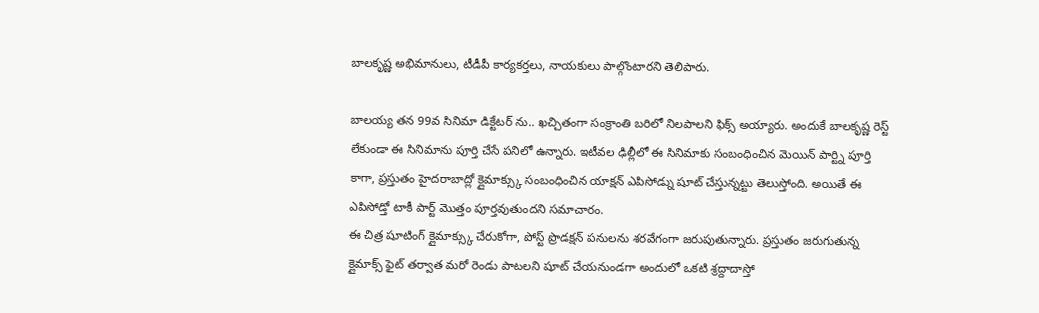బాలకృష్ణ అభిమానులు, టీడీపీ కార్యకర్తలు, నాయకులు పాల్గొంటారని తెలిపారు.

బాలయ్య తన 99వ సినిమా డిక్టేటర్ ను.. ఖచ్చితంగా సంక్రాంతి బరిలో నిలపాలని ఫిక్స్ అయ్యారు. అందుకే బాలకృష్ణ రెస్ట్ లేకుండా ఈ సినిమాను పూర్తి చేసే పనిలో ఉన్నారు. ఇటీవల ఢిల్లీలో ఈ సినిమాకు సంబంధించిన మెయిన్ పార్ట్ని పూర్తి కాగా, ప్రస్తుతం హైదరాబాద్లో క్లైమాక్స్కు సంబంధించిన యాక్షన్ ఎపిసోడ్ను షూట్ చేస్తున్నట్టు తెలుస్తోంది. అయితే ఈ ఎపిసోడ్తో టాకీ పార్ట్ మొత్తం పూర్తవుతుందని సమాచారం.
ఈ చిత్ర షూటింగ్ క్లైమాక్స్కు చేరుకోగా, పోస్ట్ ప్రొడక్షన్ పనులను శరవేగంగా జరుపుతున్నారు. ప్రస్తుతం జరుగుతున్న క్లైమాక్స్ ఫైట్ తర్వాత మరో రెండు పాటలని షూట్ చేయనుండగా అందులో ఒకటి శ్రద్దాదాస్తో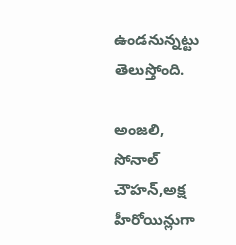ఉండనున్నట్టు తెలుస్తోంది.

అంజలి, సోనాల్ చౌహన్,అక్ష హీరోయిన్లుగా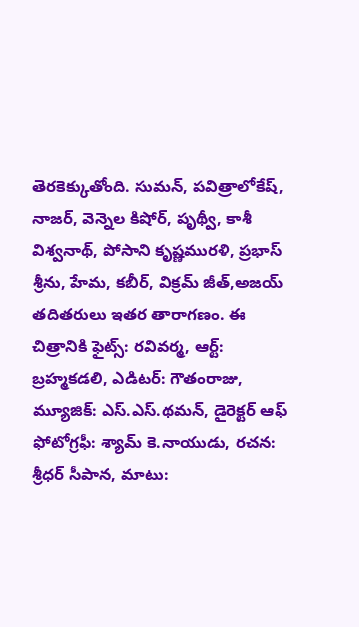తెరకెక్కుతోంది. సుమన్, పవిత్రాలోకేష్, నాజర్, వెన్నెల కిషోర్, పృథ్వీ, కాశీ విశ్వనాథ్, పోసాని కృష్ణమురళి, ప్రభాస్ శ్రీను, హేమ, కబీర్, విక్రమ్ జీత్,అజయ్ తదితరులు ఇతర తారాగణం. ఈ చిత్రానికి ఫైట్స్: రవివర్మ, ఆర్ట్: బ్రహ్మకడలి, ఎడిటర్: గౌతంరాజు, మ్యూజిక్: ఎస్.ఎస్.థమన్, డైరెక్టర్ ఆఫ్ ఫోటోగ్రఫీ: శ్యామ్ కె.నాయుడు, రచన: శ్రీధర్ సీపాన, మాటు: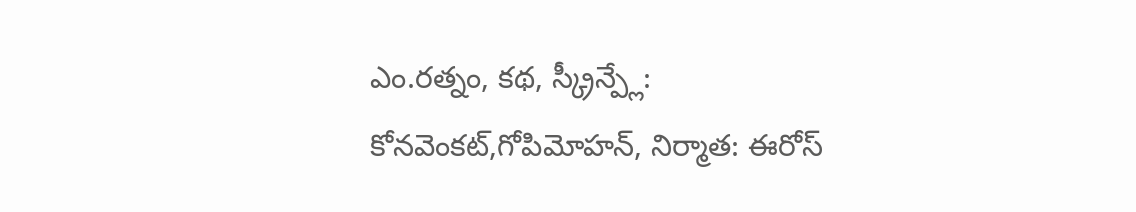ఎం.రత్నం, కథ, స్క్రీన్ప్లే: కోనవెంకట్,గోపిమోహన్, నిర్మాత: ఈరోస్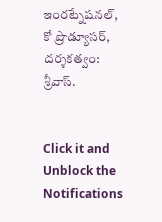ఇంరట్నేషనల్, కో ప్రొడ్యూసర్, దర్శకత్వం: శ్రీవాస్.


Click it and Unblock the Notifications